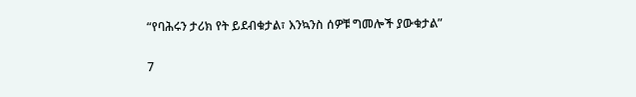“የባሕሩን ታሪክ የት ይደብቁታል፣ እንኳንስ ሰዎቹ ግመሎች ያውቁታል”

7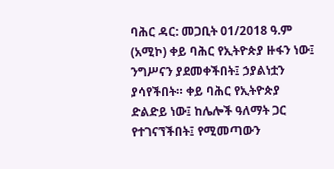ባሕር ዳር: መጋቢት 01/2018 ዓ.ም (አሚኮ) ቀይ ባሕር የኢትዮጵያ ዙፋን ነው፤ ንግሥናን ያደመቀችበት፤ ኃያልነቷን ያሳየችበት። ቀይ ባሕር የኢትዮጵያ ድልድይ ነው፤ ከሌሎች ዓለማት ጋር የተገናኘችበት፤ የሚመጣውን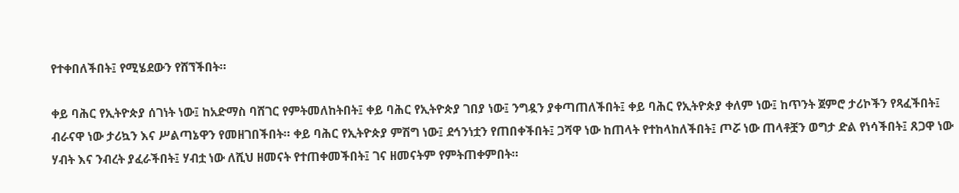የተቀበለችበት፤ የሚሄደውን የሸኘችበት።

ቀይ ባሕር የኢትዮጵያ ሰገነት ነው፤ ከአድማስ ባሸገር የምትመለከትበት፤ ቀይ ባሕር የኢትዮጵያ ገበያ ነው፤ ንግዷን ያቀጣጠለችበት፤ ቀይ ባሕር የኢትዮጵያ ቀለም ነው፤ ከጥንት ጀምሮ ታሪኮችን የጻፈችበት፤ ብራናዋ ነው ታሪኳን እና ሥልጣኔዋን የመዘገበችበት። ቀይ ባሕር የኢትዮጵያ ምሽግ ነው፤ ደኅንነቷን የጠበቀችበት፤ ጋሻዋ ነው ከጠላት የተከላከለችበት፤ ጦሯ ነው ጠላቶቿን ወግታ ድል የነሳችበት፤ ጸጋዋ ነው ሃብት እና ንብረት ያፈራችበት፤ ሃብቷ ነው ለሺህ ዘመናት የተጠቀመችበት፤ ገና ዘመናትም የምትጠቀምበት።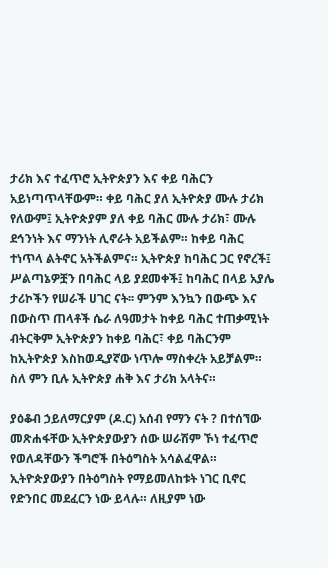ታሪክ እና ተፈጥሮ ኢትዮጵያን እና ቀይ ባሕርን አይነጣጥላቸውም። ቀይ ባሕር ያለ ኢትዮጵያ ሙሉ ታሪክ የለውም፤ ኢትዮጵያም ያለ ቀይ ባሕር ሙሉ ታሪክ፣ ሙሉ ደኅንነት እና ማንነት ሊኖራት አይችልም። ከቀይ ባሕር ተነጥላ ልትኖር አትችልምና። ኢትዮጵያ ከባሕር ጋር የኖረች፤ ሥልጣኔዎቿን በባሕር ላይ ያደመቀች፤ ከባሕር በላይ አያሌ ታሪኮችን የሠራች ሀገር ናት፡፡ ምንም እንኳን በውጭ እና በውስጥ ጠላቶች ሴራ ለዓመታት ከቀይ ባሕር ተጠቃሚነት ብትርቅም ኢትዮጵያን ከቀይ ባሕር፣ ቀይ ባሕርንም ከኢትዮጵያ እስከወዲያኛው ነጥሎ ማስቀረት አይቻልም። ስለ ምን ቢሉ ኢትዮጵያ ሐቅ እና ታሪክ አላትና።

ያዕቆብ ኃይለማርያም (ዶ.ር) አሰብ የማን ናት ? በተሰኘው መጽሐፋቸው ኢትዮጵያውያን ሰው ሠራሽም ኾነ ተፈጥሮ የወለዳቸውን ችግሮች በትዕግስት አሳልፈዋል። ኢትዮጵያውያን በትዕግስት የማይመለከቱት ነገር ቢኖር የድንበር መደፈርን ነው ይላሉ። ለዚያም ነው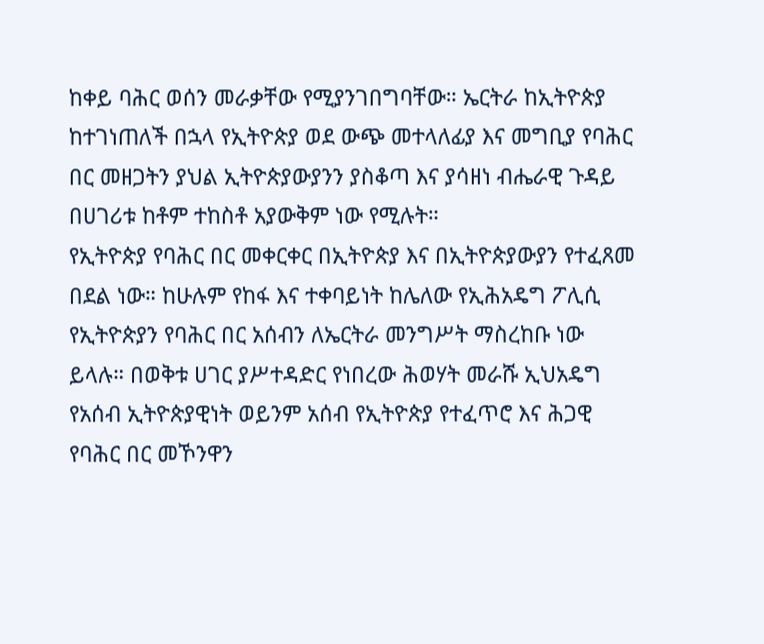ከቀይ ባሕር ወሰን መራቃቸው የሚያንገበግባቸው። ኤርትራ ከኢትዮጵያ ከተገነጠለች በኋላ የኢትዮጵያ ወደ ውጭ መተላለፊያ እና መግቢያ የባሕር በር መዘጋትን ያህል ኢትዮጵያውያንን ያስቆጣ እና ያሳዘነ ብሔራዊ ጉዳይ በሀገሪቱ ከቶም ተከስቶ አያውቅም ነው የሚሉት።
የኢትዮጵያ የባሕር በር መቀርቀር በኢትዮጵያ እና በኢትዮጵያውያን የተፈጸመ በደል ነው። ከሁሉም የከፋ እና ተቀባይነት ከሌለው የኢሕአዴግ ፖሊሲ የኢትዮጵያን የባሕር በር አሰብን ለኤርትራ መንግሥት ማስረከቡ ነው ይላሉ። በወቅቱ ሀገር ያሥተዳድር የነበረው ሕወሃት መራሹ ኢህአዴግ የአሰብ ኢትዮጵያዊነት ወይንም አሰብ የኢትዮጵያ የተፈጥሮ እና ሕጋዊ የባሕር በር መኾንዋን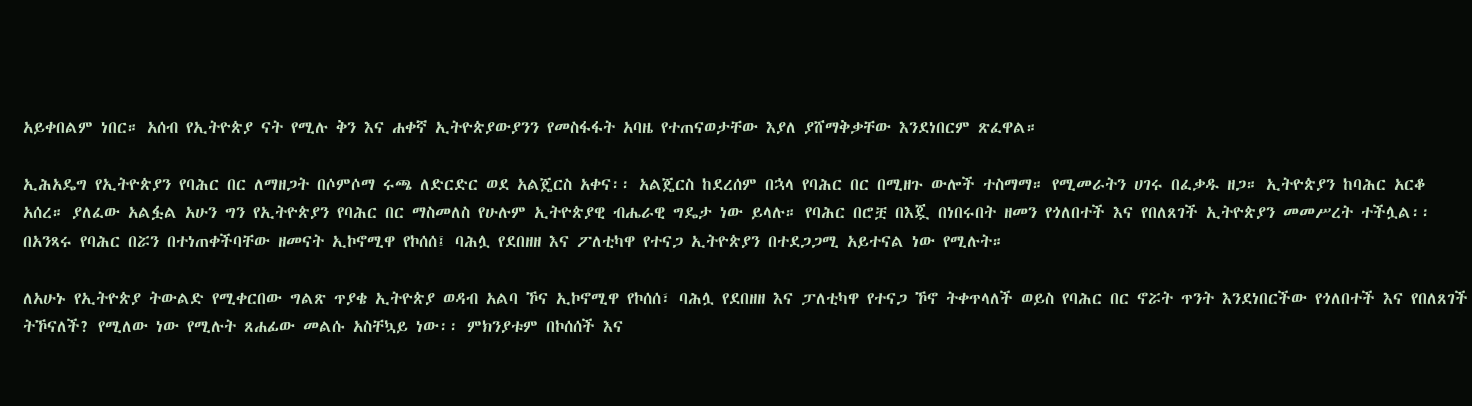አይቀበልም ነበር። አሰብ የኢትዮጵያ ናት የሚሉ ቅን እና ሐቀኛ ኢትዮጵያውያንን የመስፋፋት አባዜ የተጠናወታቸው እያለ ያሸማቅቃቸው እንደነበርም ጽፈዋል።

ኢሕአዴግ የኢትዮጵያን የባሕር በር ለማዘጋት በሶምሶማ ሩጫ ለድርድር ወደ አልጄርስ አቀና፡፡ አልጄርስ ከደረሰም በኋላ የባሕር በር በሚዘጉ ውሎች ተስማማ። የሚመራትን ሀገሩ በፈቃዱ ዘጋ። ኢትዮጵያን ከባሕር አርቆ አሰረ። ያለፈው አልፏል አሁን ግን የኢትዮጵያን የባሕር በር ማስመለስ የሁሉም ኢትዮጵያዊ ብሔራዊ ግዴታ ነው ይላሉ። የባሕር በሮቿ በእጇ በነበሩበት ዘመን የጎለበተች እና የበለጸገች ኢትዮጵያን መመሥረት ተችሏል፡፡ በአንጻሩ የባሕር በሯን በተነጠቀችባቸው ዘመናት ኢኮኖሚዋ የኮሰሰ፤ ባሕሏ የደበዘዘ እና ፖለቲካዋ የተናጋ ኢትዮጵያን በተደጋጋሚ አይተናል ነው የሚሉት።

ለአሁኑ የኢትዮጵያ ትውልድ የሚቀርበው ግልጽ ጥያቄ ኢትዮጵያ ወዳብ አልባ ኾና ኢኮኖሚዋ የኮሰሰ፣ ባሕሏ የደበዘዘ እና ፓለቲካዋ የተናጋ ኾኖ ትቀጥላለች ወይስ የባሕር በር ኖሯት ጥንት እንደነበርችው የጎለበተች እና የበለጸገች ትኾናለች? የሚለው ነው የሚሉት ጸሐፊው መልሱ አስቸኳይ ነው፡፡ ምክንያቱም በኮሰሰች እና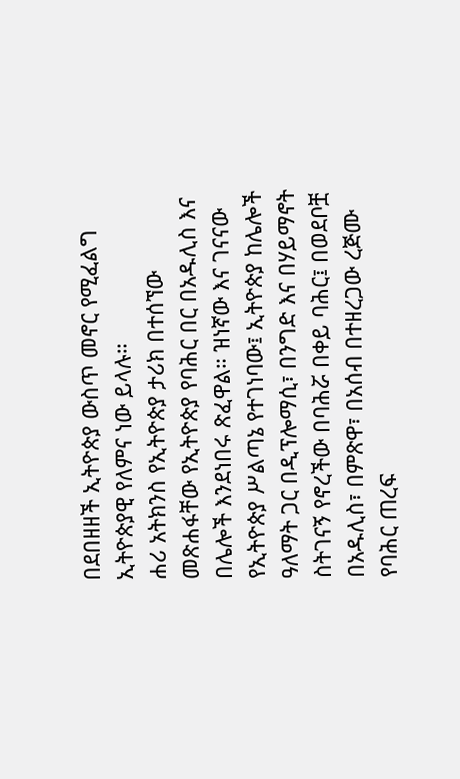በደበዘዘች ኢትዮጵያ ውስጥ መኖር የሚፈልግ ኢትዮጵያዊ የለምና ነው ይላሉ።
ሐሪ አትክንስ የኢትዮጵያ ታሪክ በተሰኘው መጽሐፋቸው የኢትዮጵያ የባሕር በር በአዱሊስ እና በሌሎች እንደነበሩ ጽፈዋል። ዝነኛው እና ገናናው የኢትዮጵያ ሥልጣኔ የተገነባው፤ ኢትዮጵያ ከሌሎች ዓለማት ጋር በዲፕሎማሲ፣ በንግድ እና በሃይማኖት ስትገናኝ የኖረችው በባሕሯ በቀይ ባሕር፤ በወደቦቿ በአዱሊስ፣ በምጽዋ፣ በአሰብ በተዘረጋው ረጅሙ የባሕር ጠረፍ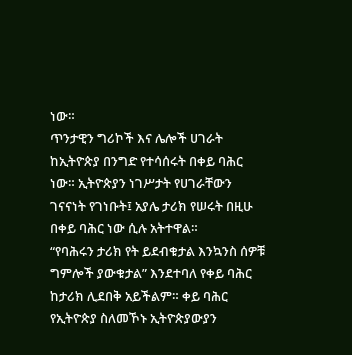ነው።
ጥንታዊን ግሪኮች እና ሌሎች ሀገራት ከኢትዮጵያ በንግድ የተሳሰሩት በቀይ ባሕር ነው። ኢትዮጵያን ነገሥታት የሀገራቸውን ገናናነት የገነቡት፤ አያሌ ታሪክ የሠሩት በዚሁ በቀይ ባሕር ነው ሲሉ አትተዋል።
“የባሕሩን ታሪክ የት ይደብቁታል እንኳንስ ሰዎቹ ግምሎች ያውቁታል” እንደተባለ የቀይ ባሕር ከታሪክ ሊደበቅ አይችልም። ቀይ ባሕር የኢትዮጵያ ስለመኾኑ ኢትዮጵያውያን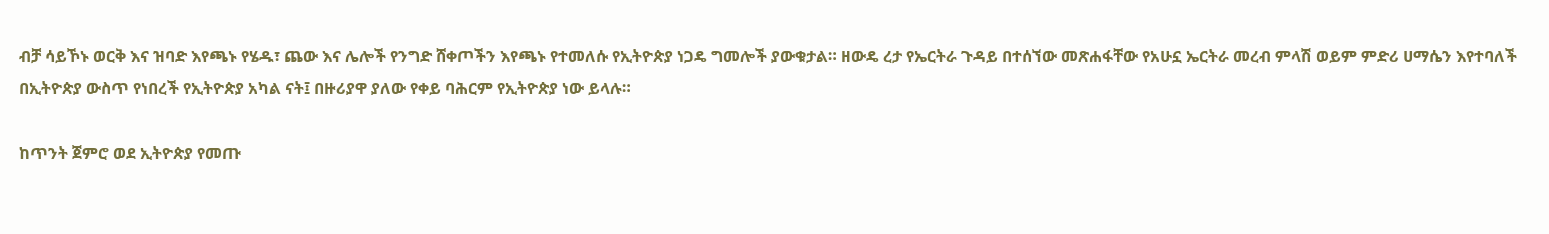ብቻ ሳይኾኑ ወርቅ እና ዝባድ እየጫኑ የሄዱ፣ ጨው እና ሌሎች የንግድ ሸቀጦችን እየጫኑ የተመለሱ የኢትዮጵያ ነጋዴ ግመሎች ያውቁታል። ዘውዴ ረታ የኤርትራ ጉዳይ በተሰኘው መጽሐፋቸው የአሁኗ ኤርትራ መረብ ምላሽ ወይም ምድሪ ሀማሴን እየተባለች በኢትዮጵያ ውስጥ የነበረች የኢትዮጵያ አካል ናት፤ በዙሪያዋ ያለው የቀይ ባሕርም የኢትዮጵያ ነው ይላሉ።

ከጥንት ጀምሮ ወደ ኢትዮጵያ የመጡ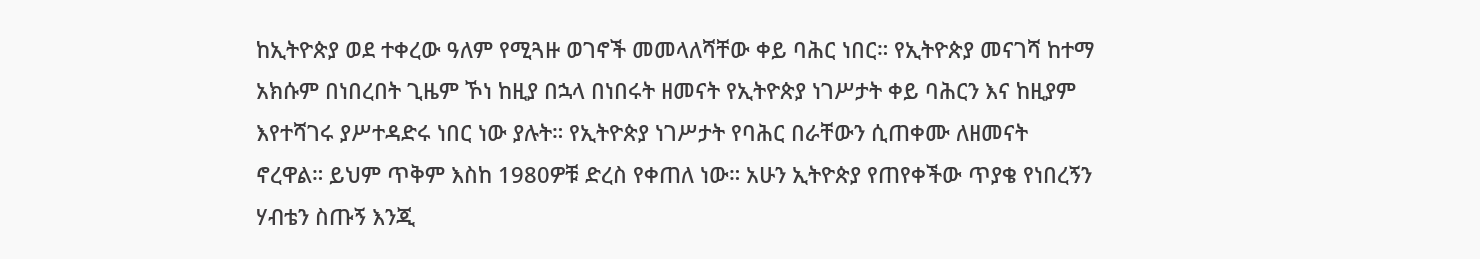ከኢትዮጵያ ወደ ተቀረው ዓለም የሚጓዙ ወገኖች መመላለሻቸው ቀይ ባሕር ነበር። የኢትዮጵያ መናገሻ ከተማ አክሱም በነበረበት ጊዜም ኾነ ከዚያ በኋላ በነበሩት ዘመናት የኢትዮጵያ ነገሥታት ቀይ ባሕርን እና ከዚያም እየተሻገሩ ያሥተዳድሩ ነበር ነው ያሉት። የኢትዮጵያ ነገሥታት የባሕር በራቸውን ሲጠቀሙ ለዘመናት ኖረዋል። ይህም ጥቅም እስከ 1980ዎቹ ድረስ የቀጠለ ነው። አሁን ኢትዮጵያ የጠየቀችው ጥያቄ የነበረኝን ሃብቴን ስጡኝ እንጂ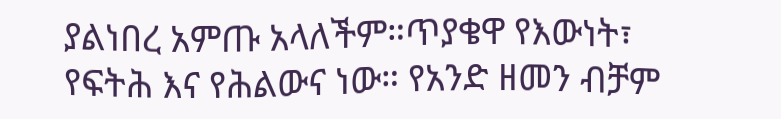ያልነበረ አምጡ አላለችም።ጥያቄዋ የእውነት፣ የፍትሕ እና የሕልውና ነው። የአንድ ዘመን ብቻም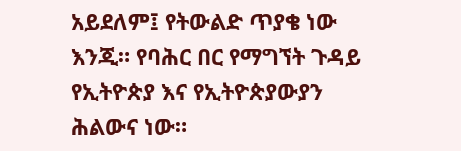አይደለም፤ የትውልድ ጥያቄ ነው እንጂ። የባሕር በር የማግኘት ጉዳይ የኢትዮጵያ እና የኢትዮጵያውያን ሕልውና ነው።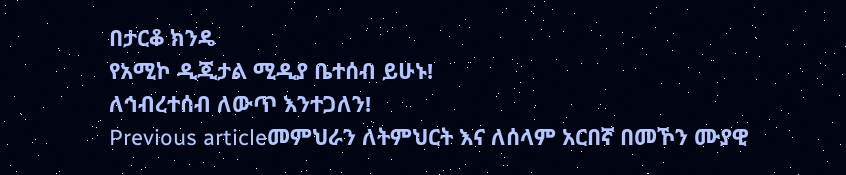በታርቆ ክንዴ
የአሚኮ ዲጂታል ሚዲያ ቤተሰብ ይሁኑ!
ለኅብረተሰብ ለውጥ እንተጋለን!
Previous articleመምህራን ለትምህርት እና ለሰላም አርበኛ በመኾን ሙያዊ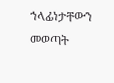ኀላፊነታቸውን መወጣት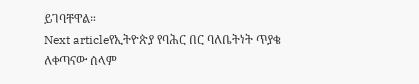ይገባቸዋል።
Next articleየኢትዮጵያ የባሕር በር ባለቤትነት ጥያቄ ለቀጣናው ሰላም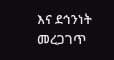እና ደኅንነት መረጋገጥ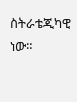ስትራቴጂካዊ ነው።